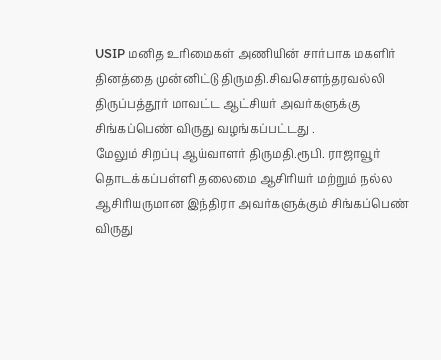USIP மனித உரிமைகள் அணியின் சார்பாக மகளிர் தினத்தை முன்னிட்டு திருமதி.சிவசௌந்தரவல்லி திருப்பத்தூர் மாவட்ட ஆட்சியர் அவர்களுக்கு சிங்கப்பெண் விருது வழங்கப்பட்டது .
மேலும் சிறப்பு ஆய்வாளர் திருமதி.ரூபி. ராஜாவூர் தொடக்கப்பள்ளி தலைமை ஆசிரியர் மற்றும் நல்ல ஆசிரியருமான இந்திரா அவர்களுக்கும் சிங்கப்பெண் விருது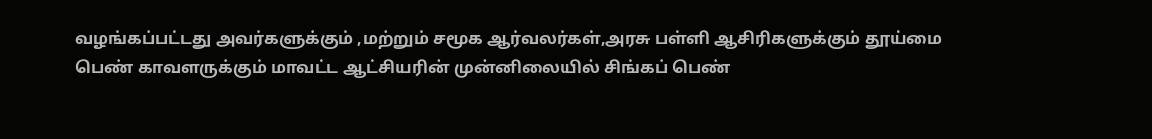வழங்கப்பட்டது அவர்களுக்கும் ,மற்றும் சமூக ஆர்வலர்கள்,அரசு பள்ளி ஆசிரிகளுக்கும் தூய்மை பெண் காவளருக்கும் மாவட்ட ஆட்சியரின் முன்னிலையில் சிங்கப் பெண்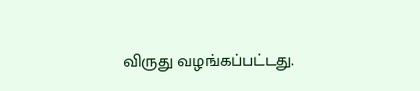விருது வழங்கப்பட்டது.